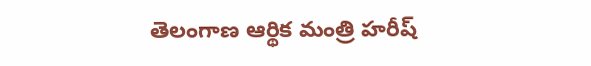తెలంగాణ ఆర్థిక మంత్రి హరీష్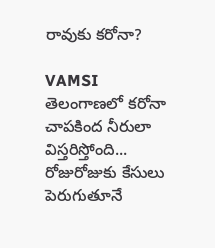రావుకు కరోనా?

VAMSI
తెలంగాణలో కరోనా చాపకింద నీరులా విస్తరిస్తోంది... రోజురోజుకు కేసులు పెరుగుతూనే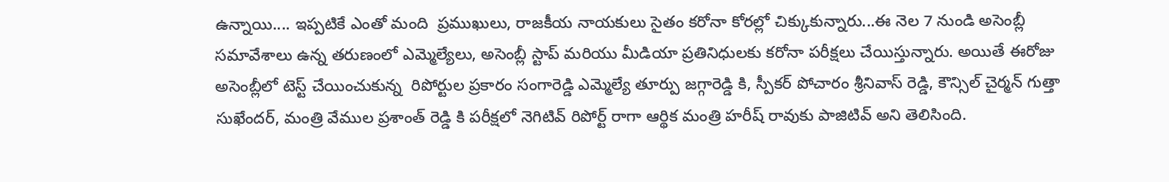ఉన్నాయి.... ఇప్పటికే ఎంతో మంది  ప్రముఖులు, రాజకీయ నాయకులు సైతం కరోనా కోరల్లో చిక్కుకున్నారు...ఈ నెల 7 నుండి అసెంబ్లీ సమావేశాలు ఉన్న తరుణంలో ఎమ్మెల్యేలు, అసెంబ్లీ స్టాప్ మరియు మీడియా ప్రతినిధులకు కరోనా పరీక్షలు చేయిస్తున్నారు. అయితే ఈరోజు అసెంబ్లీలో టెస్ట్ చేయించుకున్న  రిపోర్టుల ప్రకారం సంగారెడ్డి ఎమ్మెల్యే తూర్పు జగ్గారెడ్డి కి, స్పీకర్ పోచారం శ్రీనివాస్ రెడ్డి, కౌన్సిల్ చైర్మన్ గుత్తా సుఖేందర్, మంత్రి వేముల ప్రశాంత్ రెడ్డి కి పరీక్షలో నెగిటివ్ రిపోర్ట్ రాగా ఆర్థిక మంత్రి హరీష్ రావుకు పాజిటివ్ అని తెలిసింది.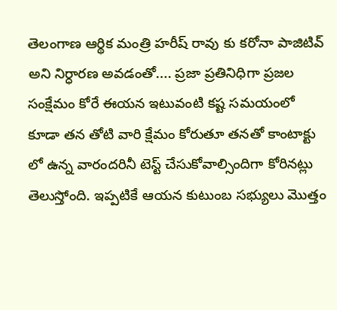తెలంగాణ ఆర్థిక మంత్రి హరీష్ రావు కు కరోనా పాజిటివ్ అని నిర్ధారణ అవడంతో.... ప్రజా ప్రతినిధిగా ప్రజల సంక్షేమం కోరే ఈయన ఇటువంటి కష్ట సమయంలో కూడా తన తోటి వారి క్షేమం కోరుతూ తనతో కాంటాక్టు లో ఉన్న వారందరినీ టెస్ట్ చేసుకోవాల్సిందిగా కోరినట్లు తెలుస్తోంది. ఇప్పటికే ఆయన కుటుంబ సభ్యులు మొత్తం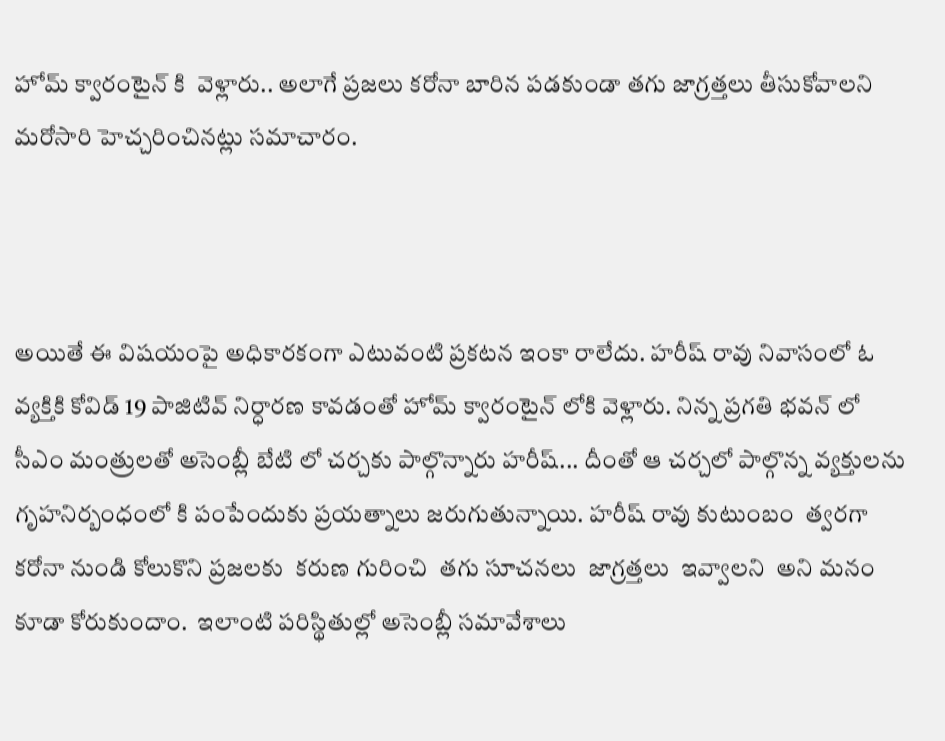హోమ్ క్వారంటైన్ కి  వెళ్లారు.. అలాగే ప్రజలు కరోనా బారిన పడకుండా తగు జాగ్రత్తలు తీసుకోవాలని మరోసారి హెచ్చరించినట్లు సమాచారం.



అయితే ఈ విషయంపై అధికారకంగా ఎటువంటి ప్రకటన ఇంకా రాలేదు. హరీష్ రావు నివాసంలో ఓ వ్యక్తికి కోవిడ్ 19 పాజిటివ్ నిర్ధారణ కావడంతో హోమ్ క్వారంటైన్ లోకి వెళ్లారు. నిన్న ప్రగతి భవన్ లో సీఎం మంత్రులతో అసెంబ్లీ బేటి లో చర్చకు పాల్గొన్నారు హరీష్... దీంతో ఆ చర్చలో పాల్గొన్న వ్యక్తులను గృహనిర్బంధంలో కి పంపేందుకు ప్రయత్నాలు జరుగుతున్నాయి. హరీష్ రావు కుటుంబం  త్వరగా  కరోనా నుండి కోలుకొని ప్రజలకు  కరుణ గురించి  తగు సూచనలు  జాగ్రత్తలు  ఇవ్వాలని  అని మనం కూడా కోరుకుందాం.  ఇలాంటి పరిస్థితుల్లో అసెంబ్లీ సమావేశాలు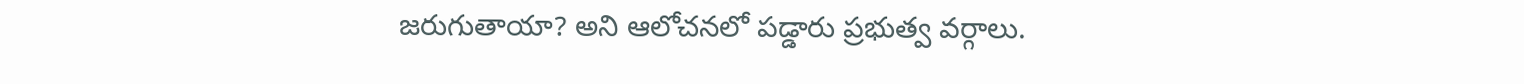జరుగుతాయా? అని ఆలోచనలో పడ్డారు ప్రభుత్వ వర్గాలు.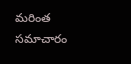మరింత సమాచారం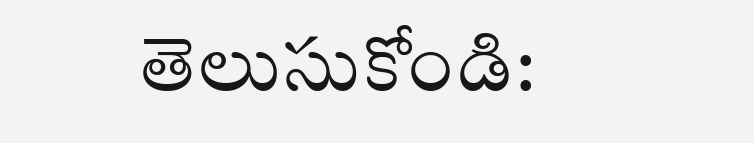తెలుసుకోండి: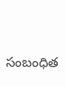సంబంధిత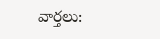వార్తలు: